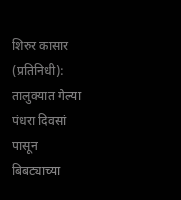शिरुर कासार (प्रतिनिधी): तालुक्यात गेल्या पंधरा दिवसां पासून बिबट्याच्या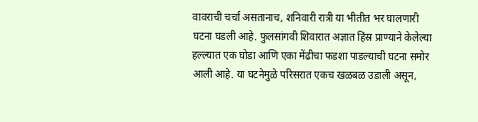वावराची चर्चा असतानाच, शनिवारी रात्री या भीतीत भर घालणारी घटना घडली आहे. फुलसांगवी शिवारात अज्ञात हिंस्र प्राण्याने केलेल्या हल्ल्यात एक घोडा आणि एका मेंढीचा फडशा पाडल्याची घटना समोर आली आहे. या घटनेमुळे परिसरात एकच खळबळ उडाली असून,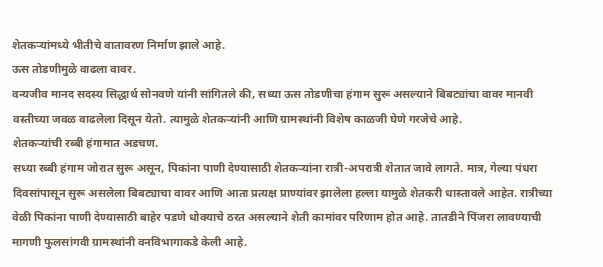शेतकऱ्यांमध्ये भीतीचे वातावरण निर्माण झाले आहे.
ऊस तोडणीमुळे वाढला वावर.
वन्यजीव मानद सदस्य सिद्धार्थ सोनवणे यांनी सांगितले की, सध्या ऊस तोडणीचा हंगाम सुरू असल्याने बिबट्यांचा वावर मानवी वस्तीच्या जवळ वाढलेला दिसून येतो. त्यामुळे शेतकऱ्यांनी आणि ग्रामस्थांनी विशेष काळजी घेणे गरजेचे आहे.
शेतकऱ्यांची रब्बी हंगामात अडचण.
सध्या रब्बी हंगाम जोरात सुरू असून, पिकांना पाणी देण्यासाठी शेतकऱ्यांना रात्री-अपरात्री शेतात जावे लागते. मात्र, गेल्या पंधरा दिवसांपासून सुरू असलेला बिबट्याचा वावर आणि आता प्रत्यक्ष प्राण्यांवर झालेला हल्ला यामुळे शेतकरी धास्तावले आहेत. रात्रीच्या वेळी पिकांना पाणी देण्यासाठी बाहेर पडणे धोक्याचे ठरत असल्याने शेती कामांवर परिणाम होत आहे. तातडीने पिंजरा लावण्याची मागणी फुलसांगवी ग्रामस्थांनी वनविभागाकडे केली आहे.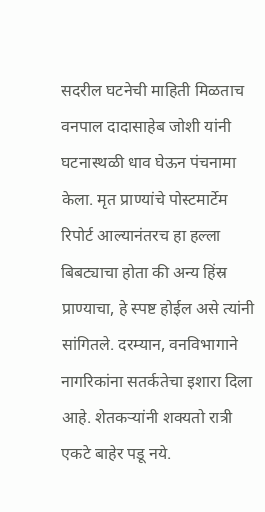सदरील घटनेची माहिती मिळताच वनपाल दादासाहेब जोशी यांनी घटनास्थळी धाव घेऊन पंचनामा केला. मृत प्राण्यांचे पोस्टमार्टेम रिपोर्ट आल्यानंतरच हा हल्ला बिबट्याचा होता की अन्य हिंस्र प्राण्याचा, हे स्पष्ट होईल असे त्यांनी सांगितले. दरम्यान, वनविभागाने नागरिकांना सतर्कतेचा इशारा दिला आहे. शेतकऱ्यांनी शक्यतो रात्री एकटे बाहेर पडू नये.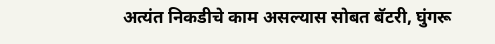अत्यंत निकडीचे काम असल्यास सोबत बॅटरी, घुंगरू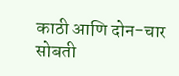काठी आणि दोन-चार सोबती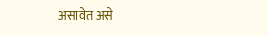असावेत असे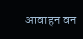आवाहन वन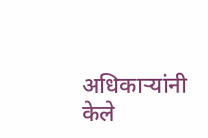अधिकाऱ्यांनी केले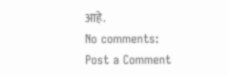आहे.
No comments:
Post a Comment